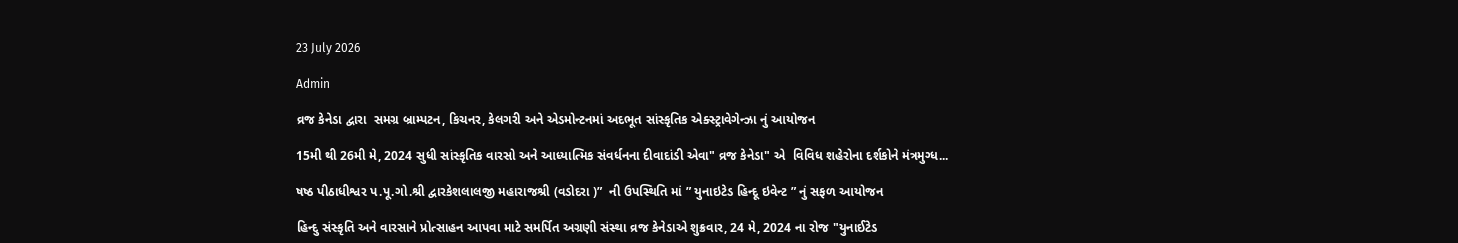23 July 2026

Admin

વ્રજ કેનેડા દ્વારા  સમગ્ર બ્રામ્પટન, કિચનર, કેલગરી અને એડમોન્ટનમાં અદભૂત સાંસ્કૃતિક એક્સ્ટ્રાવેગેન્ઝા નું આયોજન

15મી થી 26મી મે, 2024 સુધી સાંસ્કૃતિક વારસો અને આધ્યાત્મિક સંવર્ધનના દીવાદાંડી એવા" વ્રજ કેનેડા" એ  વિવિધ શહેરોના દર્શકોને મંત્રમુગ્ધ...

ષષ્ઠ પીઠાધીશ્વર પ.પૂ.ગો.શ્રી દ્વારકેશલાલજી મહારાજશ્રી (વડોદરા )”  ની ઉપસ્થિતિ માં ” યુનાઇટેડ હિન્દૂ ઇવેન્ટ ” નું સફળ આયોજન

હિન્દુ સંસ્કૃતિ અને વારસાને પ્રોત્સાહન આપવા માટે સમર્પિત અગ્રણી સંસ્થા વ્રજ કેનેડાએ શુક્રવાર, 24 મે, 2024 ના રોજ "યુનાઈટેડ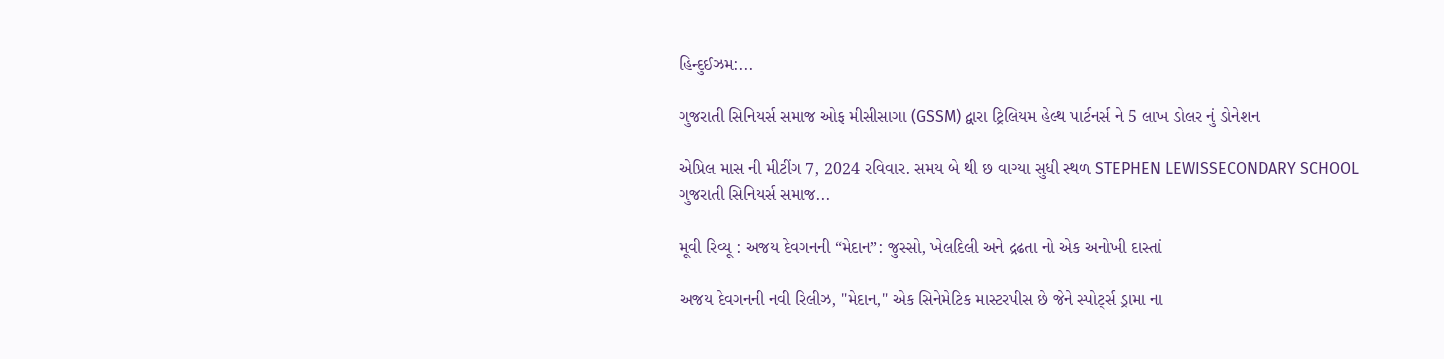હિન્દુઈઝમ:...

ગુજરાતી સિનિયર્સ સમાજ ઓફ મીસીસાગા (GSSM) દ્વારા ટ્રિલિયમ હેલ્થ પાર્ટનર્સ ને 5 લાખ ડોલર નું ડોનેશન

એપ્રિલ માસ ની મીટીંગ 7, 2024 રવિવાર. સમય બે થી છ વાગ્યા સુધી સ્થળ STEPHEN LEWISSECONDARY SCHOOL ગુજરાતી સિનિયર્સ સમાજ...

મૂવી રિવ્યૂ : અજય દેવગનની “મેદાન”: જુસ્સો, ખેલદિલી અને દ્રઢતા નો એક અનોખી દાસ્તાં

અજય દેવગનની નવી રિલીઝ, "મેદાન," એક સિનેમેટિક માસ્ટરપીસ છે જેને સ્પોર્ટ્સ ડ્રામા ના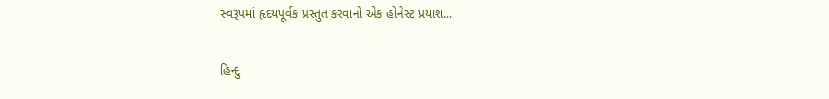સ્વરૂપમાં હૃદયપૂર્વક પ્રસ્તુત કરવાનો એક હોનેસ્ટ પ્રયાશ...

હિન્દુ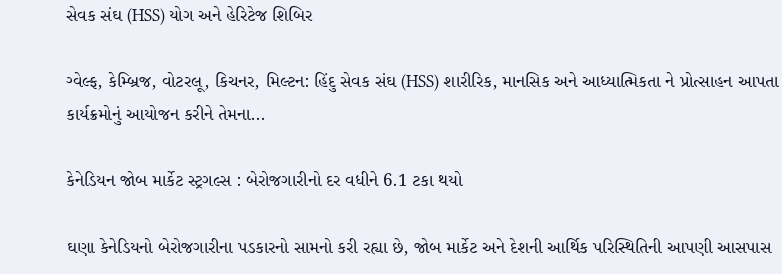સેવક સંઘ (HSS) યોગ અને હેરિટેજ શિબિર

ગ્વેલ્ફ, કેમ્બ્રિજ, વોટરલૂ, કિચનર, મિલ્ટન: હિંદુ સેવક સંઘ (HSS) શારીરિક, માનસિક અને આધ્યાત્મિકતા ને પ્રોત્સાહન આપતા કાર્યક્રમોનું આયોજન કરીને તેમના...

કેનેડિયન જોબ માર્કેટ સ્ટ્રગલ્સ : બેરોજગારીનો દર વધીને 6.1 ટકા થયો

ઘણા કેનેડિયનો બેરોજગારીના પડકારનો સામનો કરી રહ્યા છે, જોબ માર્કેટ અને દેશની આર્થિક પરિસ્થિતિની આપણી આસપાસ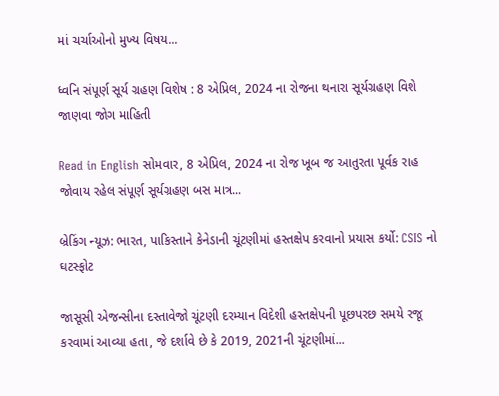માં ચર્ચાઓનો મુખ્ય વિષય...

ધ્વનિ સંપૂર્ણ સૂર્ય ગ્રહણ વિશેષ : 8 એપ્રિલ, 2024 ના રોજના થનારા સૂર્યગ્રહણ વિશે જાણવા જોગ માહિતી

Read in English સોમવાર, 8 એપ્રિલ, 2024 ના રોજ ખૂબ જ આતુરતા પૂર્વક રાહ જોવાય રહેલ સંપૂર્ણ સૂર્યગ્રહણ બસ માત્ર...

બ્રેકિંગ ન્યૂઝ: ભારત, પાકિસ્તાને કેનેડાની ચૂંટણીમાં હસ્તક્ષેપ કરવાનો પ્રયાસ કર્યો: CSIS નો ઘટસ્ફોટ

જાસૂસી એજન્સીના દસ્તાવેજો ચૂંટણી દરમ્યાન વિદેશી હસ્તક્ષેપની પૂછપરછ સમયે રજૂ કરવામાં આવ્યા હતા, જે દર્શાવે છે કે 2019, 2021ની ચૂંટણીમાં...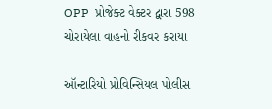OPP  પ્રોજેક્ટ વેક્ટર દ્વારા 598 ચોરાયેલા વાહનો રીકવર કરાયા

ઑન્ટારિયો પ્રોવિન્સિયલ પોલીસ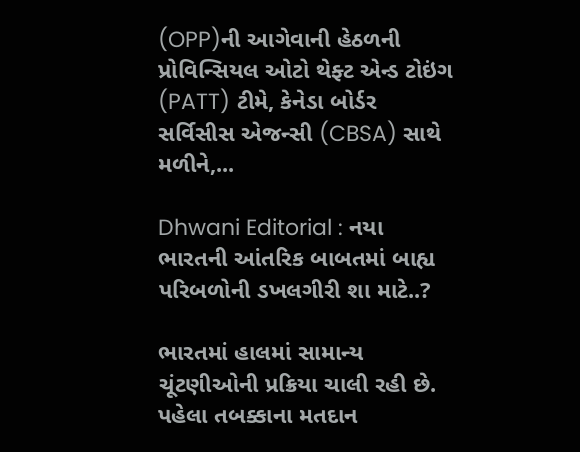(OPP)ની આગેવાની હેઠળની પ્રોવિન્સિયલ ઓટો થેફ્ટ એન્ડ ટોઇંગ (PATT) ટીમે, કેનેડા બોર્ડર સર્વિસીસ એજન્સી (CBSA) સાથે મળીને,...

Dhwani Editorial : નયા ભારતની આંતરિક બાબતમાં બાહ્ય પરિબળોની ડખલગીરી શા માટે..?

ભારતમાં હાલમાં સામાન્ય ચૂંટણીઓની પ્રક્રિયા ચાલી રહી છે. પહેલા તબક્કાના મતદાન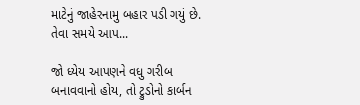માટેનું જાહેરનામુ બહાર પડી ગયું છે. તેવા સમયે આપ...

જો ધ્યેય આપણને વધુ ગરીબ બનાવવાનો હોય, તો ટ્રુડોનો કાર્બન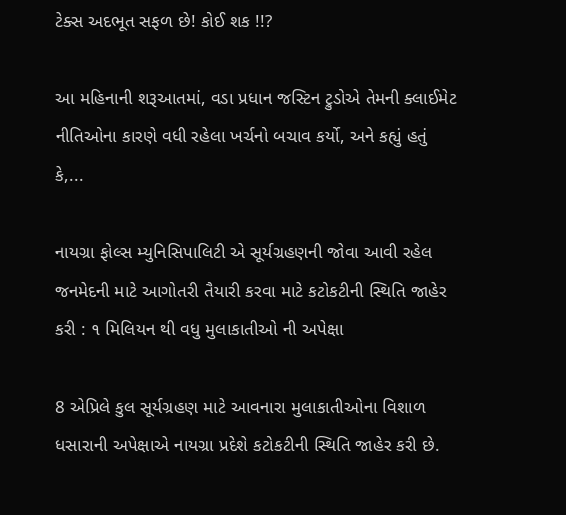ટેક્સ અદભૂત સફળ છે! કોઈ શક !!?

આ મહિનાની શરૂઆતમાં, વડા પ્રધાન જસ્ટિન ટ્રુડોએ તેમની ક્લાઈમેટ નીતિઓના કારણે વધી રહેલા ખર્ચનો બચાવ કર્યો, અને કહ્યું હતું કે,...

નાયગ્રા ફોલ્સ મ્યુનિસિપાલિટી એ સૂર્યગ્રહણની જોવા આવી રહેલ જનમેદની માટે આગોતરી તૈયારી કરવા માટે કટોકટીની સ્થિતિ જાહેર કરી : ૧ મિલિયન થી વધુ મુલાકાતીઓ ની અપેક્ષા

8 એપ્રિલે કુલ સૂર્યગ્રહણ માટે આવનારા મુલાકાતીઓના વિશાળ ધસારાની અપેક્ષાએ નાયગ્રા પ્રદેશે કટોકટીની સ્થિતિ જાહેર કરી છે.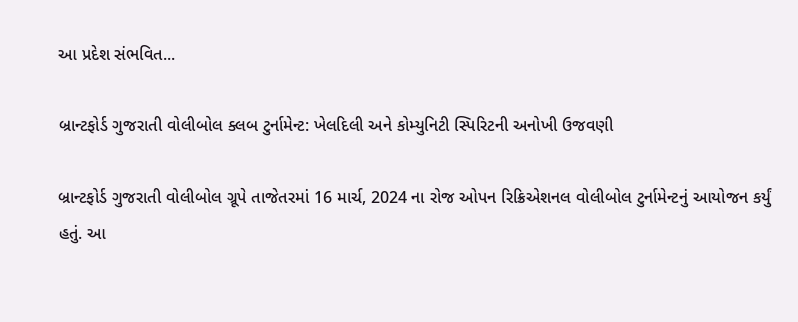આ પ્રદેશ સંભવિત...

બ્રાન્ટફોર્ડ ગુજરાતી વોલીબોલ ક્લબ ટુર્નામેન્ટ: ખેલદિલી અને કોમ્યુનિટી સ્પિરિટની અનોખી ઉજવણી

બ્રાન્ટફોર્ડ ગુજરાતી વોલીબોલ ગ્રૂપે તાજેતરમાં 16 માર્ચ, 2024 ના રોજ ઓપન રિક્રિએશનલ વોલીબોલ ટુર્નામેન્ટનું આયોજન કર્યું હતું. આ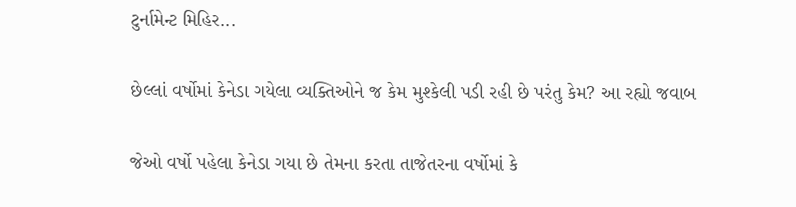ટુર્નામેન્ટ મિહિર...

છેલ્લાં વર્ષોમાં કેનેડા ગયેલા વ્યક્તિઓને જ કેમ મુશ્કેલી પડી રહી છે પરંતુ કેમ? આ રહ્યો જવાબ

જેઓ વર્ષો પહેલા કેનેડા ગયા છે તેમના કરતા તાજેતરના વર્ષોમાં કે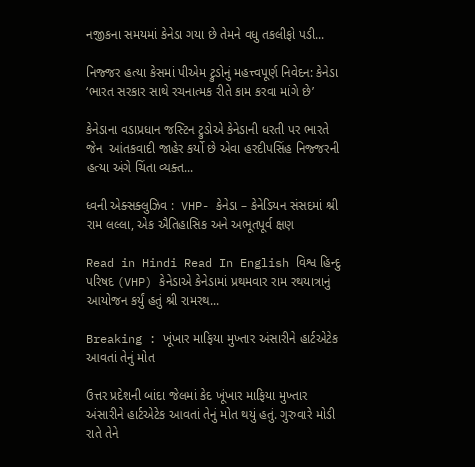નજીકના સમયમાં કેનેડા ગયા છે તેમને વધુ તકલીફો પડી...

નિજ્જર હત્યા કેસમાં પીએમ ટ્રુડોનું મહત્ત્વપૂર્ણ નિવેદન: કેનેડા ‘ભારત સરકાર સાથે રચનાત્મક રીતે કામ કરવા માંગે છે’

કેનેડાના વડાપ્રધાન જસ્ટિન ટ્રુડોએ કેનેડાની ધરતી પર ભારતે જેન  આંતકવાદી જાહેર કર્યો છે એવા હરદીપસિંહ નિજ્જરની હત્યા અંગે ચિંતા વ્યક્ત...

ધ્વની એક્સક્લુઝિવ :  VHP- કેનેડા – કેનેડિયન સંસદમાં શ્રી રામ લલ્લા, એક ઐતિહાસિક અને અભૂતપૂર્વ ક્ષણ

Read in Hindi Read In English વિશ્વ હિન્દુ પરિષદ (VHP) કેનેડાએ કેનેડામાં પ્રથમવાર રામ રથયાત્રાનું આયોજન કર્યું હતું શ્રી રામરથ...

Breaking : ખૂંખાર માફિયા મુખ્તાર અંસારીને હાર્ટએટેક આવતાં તેનું મોત

ઉત્તર પ્રદેશની બાંદા જેલમાં કેદ ખૂંખાર માફિયા મુખ્તાર અંસારીને હાર્ટએટેક આવતાં તેનું મોત થયું હતું. ગુરુવારે મોડી રાતે તેને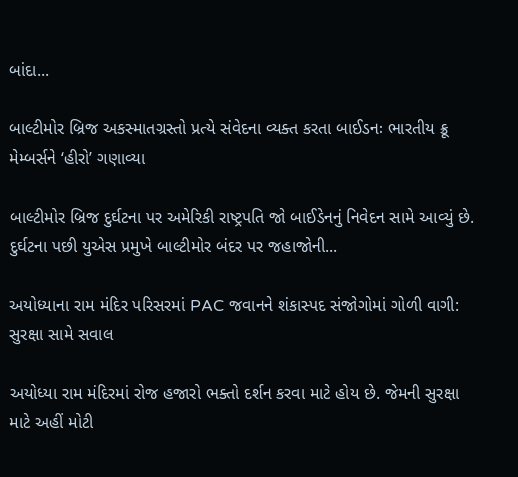બાંદા...

બાલ્ટીમોર બ્રિજ અકસ્માતગ્રસ્તો પ્રત્યે સંવેદના વ્યક્ત કરતા બાઈડનઃ ભારતીય ક્રૂ મેમ્બર્સને ‘હીરો’ ગણાવ્યા

બાલ્ટીમોર બ્રિજ દુર્ઘટના પર અમેરિકી રાષ્ટ્રપતિ જો બાઈડેનનું નિવેદન સામે આવ્યું છે. દુર્ઘટના પછી યુએસ પ્રમુખે બાલ્ટીમોર બંદર પર જહાજોની...

અયોધ્યાના રામ મંદિર પરિસરમાં PAC જવાનને શંકાસ્પદ સંજોગોમાં ગોળી વાગી: સુરક્ષા સામે સવાલ

અયોધ્યા રામ મંદિરમાં રોજ હજારો ભક્તો દર્શન કરવા માટે હોય છે. જેમની સુરક્ષા માટે અહીં મોટી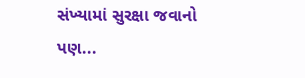સંખ્યામાં સુરક્ષા જવાનો પણ...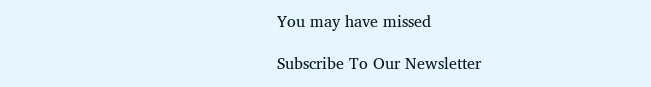You may have missed

Subscribe To Our Newsletter